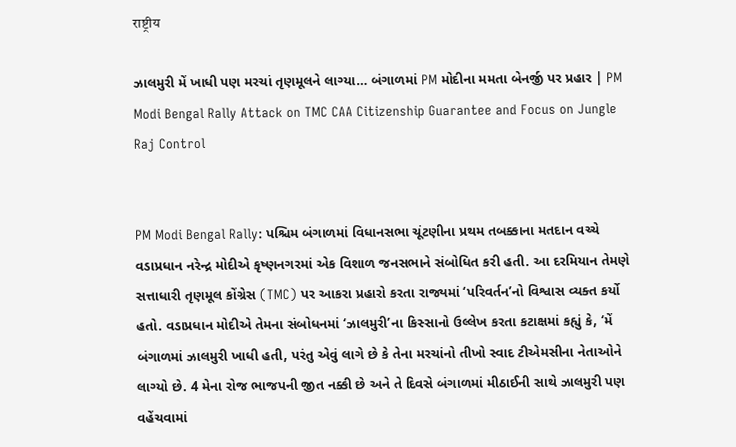राष्ट्रीय

ઝાલમુરી મેં ખાધી પણ મરચાં તૃણમૂલને લાગ્યા… બંગાળમાં PM મોદીના મમતા બેનર્જી પર પ્રહાર | PM Modi Bengal Rally Attack on TMC CAA Citizenship Guarantee and Focus on Jungle Raj Control


PM Modi Bengal Rally: પશ્ચિમ બંગાળમાં વિધાનસભા ચૂંટણીના પ્રથમ તબક્કાના મતદાન વચ્ચે વડાપ્રધાન નરેન્દ્ર મોદીએ કૃષ્ણનગરમાં એક વિશાળ જનસભાને સંબોધિત કરી હતી. આ દરમિયાન તેમણે સત્તાધારી તૃણમૂલ કોંગ્રેસ (TMC) પર આકરા પ્રહારો કરતા રાજ્યમાં ‘પરિવર્તન’નો વિશ્વાસ વ્યક્ત કર્યો હતો. વડાપ્રધાન મોદીએ તેમના સંબોધનમાં ‘ઝાલમુરી’ના કિસ્સાનો ઉલ્લેખ કરતા કટાક્ષમાં કહ્યું કે, ‘મેં બંગાળમાં ઝાલમુરી ખાધી હતી, પરંતુ એવું લાગે છે કે તેના મરચાંનો તીખો સ્વાદ ટીએમસીના નેતાઓને લાગ્યો છે. 4 મેના રોજ ભાજપની જીત નક્કી છે અને તે દિવસે બંગાળમાં મીઠાઈની સાથે ઝાલમુરી પણ વહેંચવામાં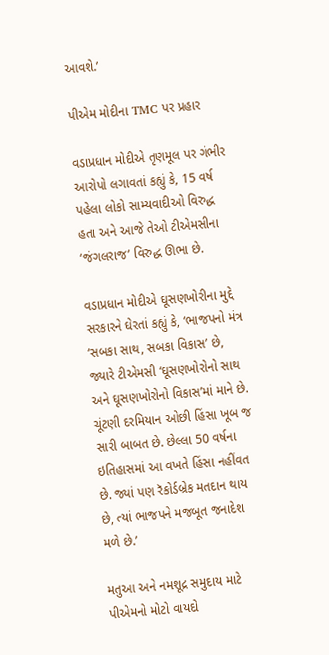આવશે.’

પીએમ મોદીના TMC પર પ્રહાર

વડાપ્રધાન મોદીએ તૃણમૂલ પર ગંભીર આરોપો લગાવતાં કહ્યું કે, 15 વર્ષ પહેલા લોકો સામ્યવાદીઓ વિરુદ્ધ હતા અને આજે તેઓ ટીએમસીના ‘જંગલરાજ’ વિરુદ્ધ ઊભા છે.

વડાપ્રધાન મોદીએ ઘૂસણખોરીના મુદ્દે સરકારને ઘેરતાં કહ્યું કે, ‘ભાજપનો મંત્ર ‘સબકા સાથ, સબકા વિકાસ’ છે, જ્યારે ટીએમસી ‘ઘૂસણખોરોનો સાથ અને ઘૂસણખોરોનો વિકાસ’માં માને છે. ચૂંટણી દરમિયાન ઓછી હિંસા ખૂબ જ સારી બાબત છે. છેલ્લા 50 વર્ષના ઇતિહાસમાં આ વખતે હિંસા નહીંવત છે. જ્યાં પણ રૅકોર્ડબ્રેક મતદાન થાય છે, ત્યાં ભાજપને મજબૂત જનાદેશ મળે છે.’

મતુઆ અને નમશૂદ્ર સમુદાય માટે પીએમનો મોટો વાયદો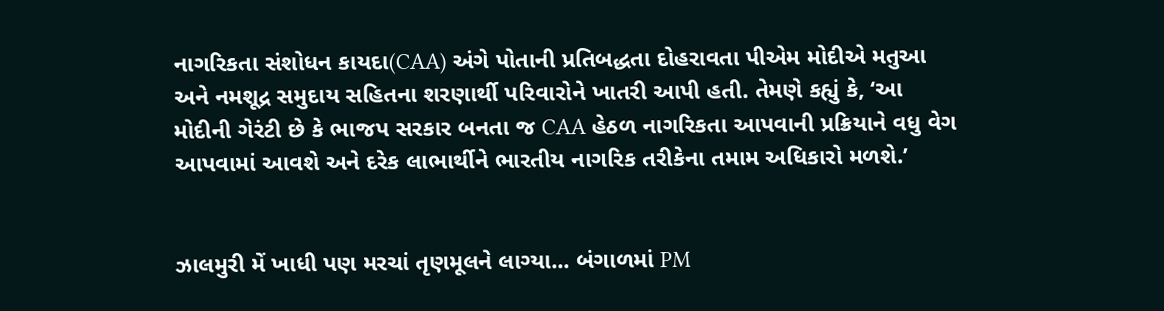નાગરિકતા સંશોધન કાયદા(CAA) અંગે પોતાની પ્રતિબદ્ધતા દોહરાવતા પીએમ મોદીએ મતુઆ અને નમશૂદ્ર સમુદાય સહિતના શરણાર્થી પરિવારોને ખાતરી આપી હતી. તેમણે કહ્યું કે, ‘આ મોદીની ગેરંટી છે કે ભાજપ સરકાર બનતા જ CAA હેઠળ નાગરિકતા આપવાની પ્રક્રિયાને વધુ વેગ આપવામાં આવશે અને દરેક લાભાર્થીને ભારતીય નાગરિક તરીકેના તમામ અધિકારો મળશે.’


ઝાલમુરી મેં ખાધી પણ મરચાં તૃણમૂલને લાગ્યા... બંગાળમાં PM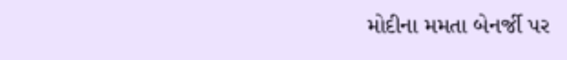મોદીના મમતા બેનર્જી પર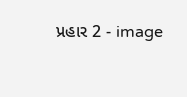પ્રહાર 2 - image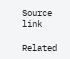Source link

Related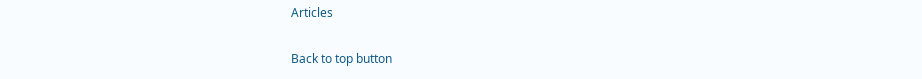Articles

Back to top button